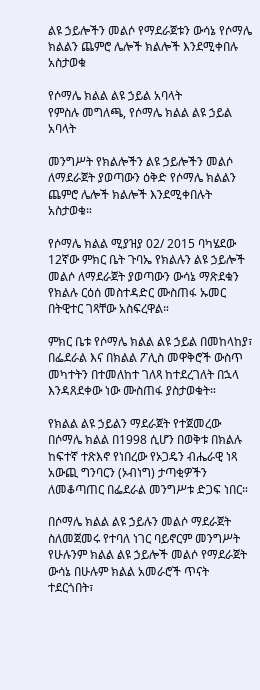ልዩ ኃይሎችን መልሶ የማደራጀቱን ውሳኔ የሶማሌ ክልልን ጨምሮ ሌሎች ክልሎች እንደሚቀበሉ አስታወቁ

የሶማሌ ክልል ልዩ ኃይል አባላት
የምስሉ መግለጫ, የሶማሌ ክልል ልዩ ኃይል አባላት

መንግሥት የክልሎችን ልዩ ኃይሎችን መልሶ ለማደራጀት ያወጣውን ዕቅድ የሶማሌ ክልልን ጨምሮ ሌሎች ክልሎች እንደሚቀበሉት አስታወቁ።

የሶማሌ ክልል ሚያዝያ 02/ 2015 ባካሄደው 12ኛው ምክር ቤት ጉባኤ የክልሉን ልዩ ኃይሎች መልሶ ለማደራጀት ያወጣውን ውሳኔ ማጽደቁን የክልሉ ርዕሰ መስተዳድር ሙስጠፋ ኡመር በትዊተር ገጻቸው አስፍረዋል።

ምክር ቤቱ የሶማሌ ክልል ልዩ ኃይል በመከላከያ፣ በፌደራል እና በክልል ፖሊስ መዋቅሮች ውስጥ መካተትን በተመለከተ ገለጻ ከተደረገለት በኋላ እንዳጸደቀው ነው ሙስጠፋ ያስታወቁት።

የክልል ልዩ ኃይልን ማደራጀት የተጀመረው በሶማሌ ክልል በ1998 ሲሆን በወቅቱ በክልሉ ከፍተኛ ተጽእኖ የነበረው የኦጋዴን ብሔራዊ ነጻ አውጪ ግንባርን (ኦብነግ) ታጣቂዎችን ለመቆጣጠር በፌደራል መንግሥቱ ድጋፍ ነበር።

በሶማሌ ክልል ልዩ ኃይሉን መልሶ ማደራጀት ስለመጀመሩ የተባለ ነገር ባይኖርም መንግሥት የሁሉንም ክልል ልዩ ኃይሎች መልሶ የማደራጀት ውሳኔ በሁሉም ክልል አመራሮች ጥናት ተደርጎበት፣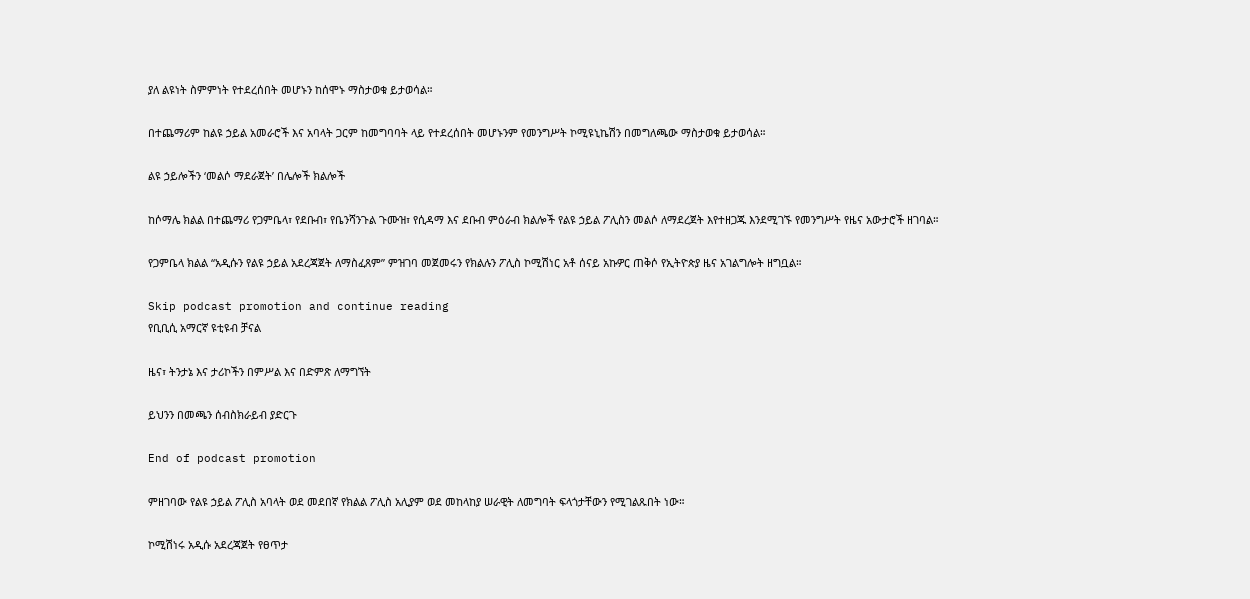ያለ ልዩነት ስምምነት የተደረሰበት መሆኑን ከሰሞኑ ማስታወቁ ይታወሳል።

በተጨማሪም ከልዩ ኃይል አመራሮች እና አባላት ጋርም ከመግባባት ላይ የተደረሰበት መሆኑንም የመንግሥት ኮሚዩኒኬሽን በመግለጫው ማስታወቁ ይታወሳል።

ልዩ ኃይሎችን ‘መልሶ ማደራጀት’ በሌሎች ክልሎች

ከሶማሌ ክልል በተጨማሪ የጋምቤላ፣ የደቡብ፣ የቤንሻንጉል ጉሙዝ፣ የሲዳማ እና ደቡብ ምዕራብ ክልሎች የልዩ ኃይል ፖሊስን መልሶ ለማደረጀት እየተዘጋጁ እንደሚገኙ የመንግሥት የዜና አውታሮች ዘገባል።

የጋምቤላ ክልል “አዲሱን የልዩ ኃይል አደረጃጀት ለማስፈጸም” ምዝገባ መጀመሩን የክልሉን ፖሊስ ኮሚሽነር አቶ ሰናይ አኩዎር ጠቅሶ የኢትዮጵያ ዜና አገልግሎት ዘግቧል።

Skip podcast promotion and continue reading
የቢቢሲ አማርኛ ዩቲዩብ ቻናል

ዜና፣ ትንታኔ እና ታሪኮችን በምሥል እና በድምጽ ለማግኘት

ይህንን በመጫን ሰብስክራይብ ያድርጉ

End of podcast promotion

ምዘገባው የልዩ ኃይል ፖሊስ አባላት ወደ መደበኛ የክልል ፖሊስ አሊያም ወደ መከላከያ ሠራዊት ለመግባት ፍላጎታቸውን የሚገልጹበት ነው።

ኮሚሽነሩ አዲሱ አደረጃጀት የፀጥታ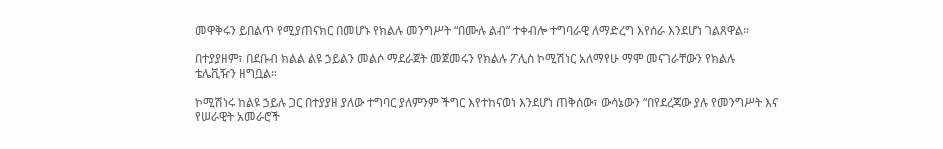መዋቅሩን ይበልጥ የሚያጠናክር በመሆኑ የክልሉ መንግሥት “በሙሉ ልብ” ተቀብሎ ተግባራዊ ለማድረግ እየሰራ እንደሆነ ገልጸዋል።

በተያያዘም፣ በደቡብ ክልል ልዩ ኃይልን መልሶ ማደራጀት መጀመሩን የክልሉ ፖሊስ ኮሚሽነር አለማየሁ ማሞ መናገራቸውን የክልሉ ቴሌቪዥን ዘግቧል።

ኮሚሽነሩ ከልዩ ኃይሉ ጋር በተያያዘ ያለው ተግባር ያለምንም ችግር እየተከናወነ እንደሆነ ጠቅሰው፣ ውሳኔውን “በየደረጃው ያሉ የመንግሥት እና የሠራዊት አመራሮች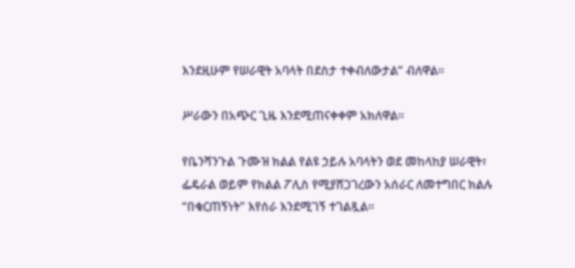እንደዚሁም የሠራዊት አባላት በደስታ ተቀብለውታል” ብለዋል።

ሥራውን በአጭር ጊዜ እንደሚጠናቀቀም አክለዋል።

የቤንሻንጉል ጉሙዝ ክልል የልዩ ኃይሉ አባላትን ወደ መከላከያ ሠራዊት፣ ፌዴራል ወይም የክልል ፖሊስ የሚያሸጋገረውን አሰራር ለመተግበር ክልሉ “በቁርጠኝነት” እየሰራ እንደሚገኝ ተገልጿል።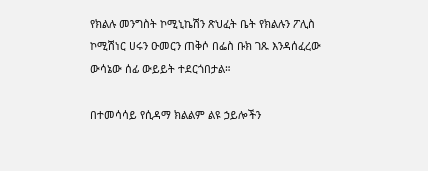የክልሉ መንግስት ኮሚኒኬሽን ጽህፈት ቤት የክልሉን ፖሊስ ኮሚሽነር ሀሩን ዑመርን ጠቅሶ በፌስ ቡክ ገጹ እንዳሰፈረው ውሳኔው ሰፊ ውይይት ተደርጎበታል።

በተመሳሳይ የሲዳማ ክልልም ልዩ ኃይሎችን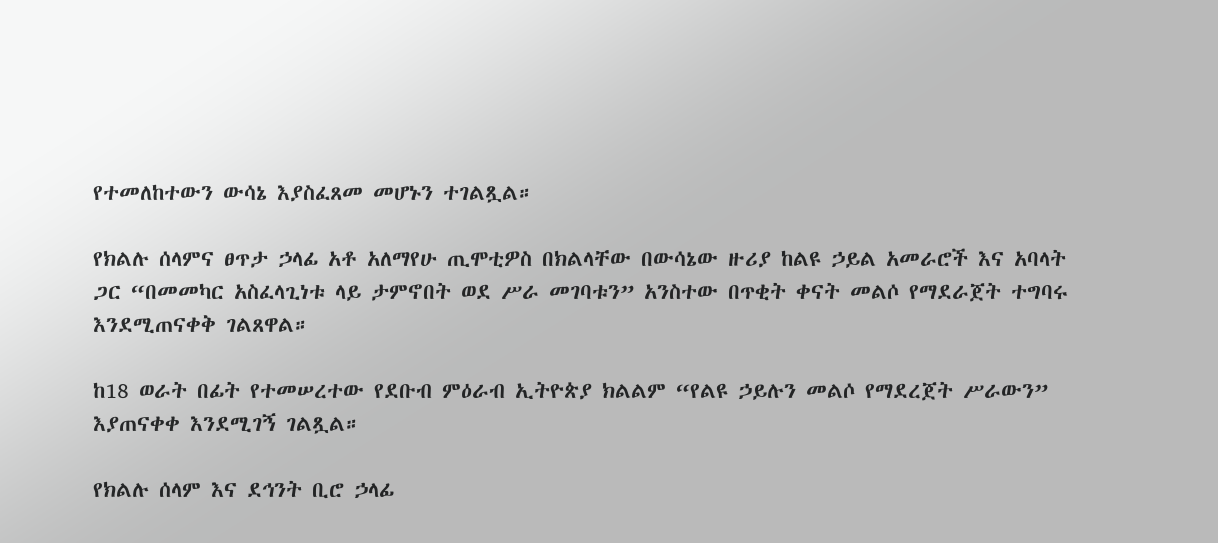የተመለከተውን ውሳኔ እያስፈጸመ መሆኑን ተገልጿል።

የክልሉ ሰላምና ፀጥታ ኃላፊ አቶ አለማየሁ ጢሞቲዎስ በክልላቸው በውሳኔው ዙሪያ ከልዩ ኃይል አመራሮች እና አባላት ጋር “በመመካር አስፈላጊነቱ ላይ ታምኖበት ወደ ሥራ መገባቱን” አንስተው በጥቂት ቀናት መልሶ የማደራጀት ተግባሩ እንደሚጠናቀቅ ገልጸዋል።

ከ18 ወራት በፊት የተመሠረተው የደቡብ ምዕራብ ኢትዮጵያ ክልልም “የልዩ ኃይሉን መልሶ የማደረጀት ሥራውን” እያጠናቀቀ እንደሚገኝ ገልጿል።

የክልሉ ሰላም እና ደኅንት ቢሮ ኃላፊ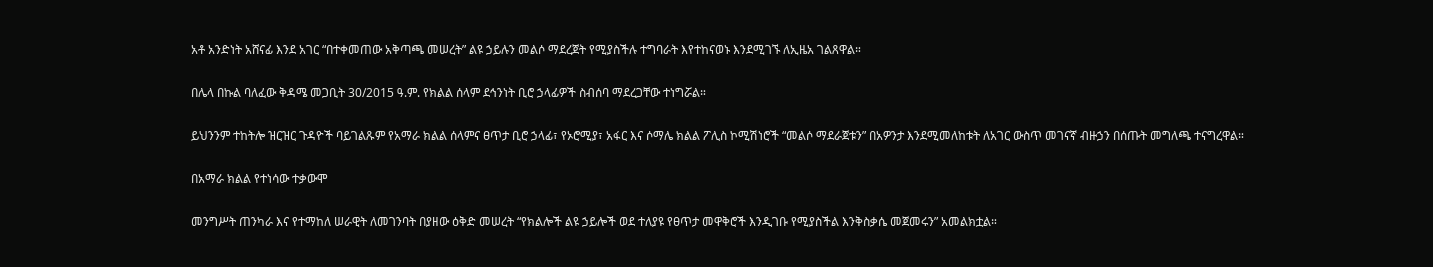አቶ አንድነት አሸናፊ እንደ አገር “በተቀመጠው አቅጣጫ መሠረት” ልዩ ኃይሉን መልሶ ማደረጀት የሚያስችሉ ተግባራት እየተከናወኑ እንደሚገኙ ለኢዜአ ገልጸዋል።

በሌላ በኩል ባለፈው ቅዳሜ መጋቢት 30/2015 ዓ.ም. የክልል ሰላም ደኅንነት ቢሮ ኃላፊዎች ስብሰባ ማደረጋቸው ተነግሯል።

ይህንንም ተከትሎ ዝርዝር ጉዳዮች ባይገልጹም የአማራ ክልል ሰላምና ፀጥታ ቢሮ ኃላፊ፣ የኦሮሚያ፣ አፋር እና ሶማሌ ክልል ፖሊስ ኮሚሽነሮች “መልሶ ማደራጀቱን” በአዎንታ እንደሚመለከቱት ለአገር ውስጥ መገናኛ ብዙኃን በሰጡት መግለጫ ተናግረዋል።

በአማራ ክልል የተነሳው ተቃውሞ

መንግሥት ጠንካራ እና የተማከለ ሠራዊት ለመገንባት በያዘው ዕቅድ መሠረት “የክልሎች ልዩ ኃይሎች ወደ ተለያዩ የፀጥታ መዋቅሮች እንዲገቡ የሚያስችል እንቅስቃሴ መጀመሩን” አመልክቷል።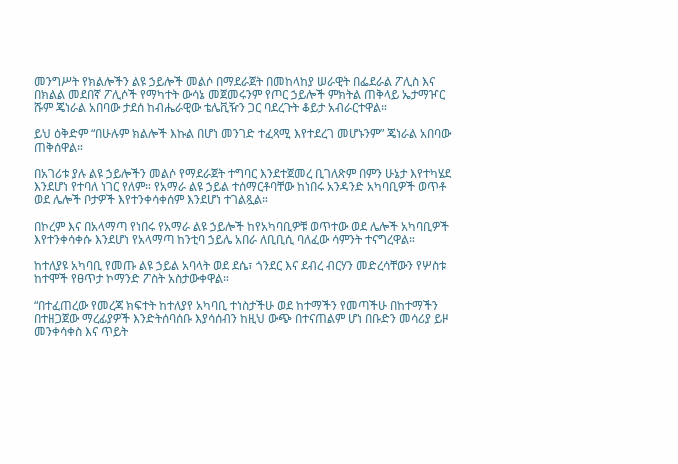መንግሥት የክልሎችን ልዩ ኃይሎች መልሶ በማደራጀት በመከላከያ ሠራዊት በፌደራል ፖሊስ እና በክልል መደበኛ ፖሊሶች የማካተት ውሳኔ መጀመሩንም የጦር ኃይሎች ምክትል ጠቅላይ ኤታማዦር ሹም ጄነራል አበባው ታደሰ ከብሔራዊው ቴሌቪዥን ጋር ባደረጉት ቆይታ አብራርተዋል።

ይህ ዕቅድም “በሁሉም ክልሎች እኩል በሆነ መንገድ ተፈጻሚ እየተደረገ መሆኑንም” ጄነራል አበባው ጠቅሰዋል።

በአገሪቱ ያሉ ልዩ ኃይሎችን መልሶ የማደራጀት ተግባር እንደተጀመረ ቢገለጽም በምን ሁኔታ እየተካሄደ እንደሆነ የተባለ ነገር የለም። የአማራ ልዩ ኃይል ተሰማርቶባቸው ከነበሩ አንዳንድ አካባቢዎች ወጥቶ ወደ ሌሎች ቦታዎች እየተንቀሳቀሰም እንደሆነ ተገልጿል።

በኮረም እና በአላማጣ የነበሩ የአማራ ልዩ ኃይሎች ከየአካባቢዎቹ ወጥተው ወደ ሌሎች አካባቢዎች እየተንቀሳቀሱ እንደሆነ የአላማጣ ከንቲባ ኃይሌ አበራ ለቢቢሲ ባለፈው ሳምንት ተናግረዋል።

ከተለያዩ አካባቢ የመጡ ልዩ ኃይል አባላት ወደ ደሴ፣ ጎንደር እና ደብረ ብርሃን መድረሳቸውን የሦስቱ ከተሞች የፀጥታ ኮማንድ ፖስት አስታውቀዋል።

“በተፈጠረው የመረጃ ክፍተት ከተለያየ አካባቢ ተነስታችሁ ወደ ከተማችን የመጣችሁ በከተማችን በተዘጋጀው ማረፊያዎች እንድትሰባሰቡ እያሳሰብን ከዚህ ውጭ በተናጠልም ሆነ በቡድን መሳሪያ ይዞ መንቀሳቀስ እና ጥይት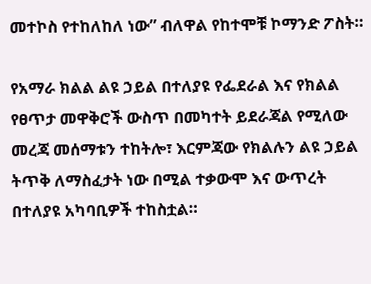መተኮስ የተከለከለ ነው” ብለዋል የከተሞቹ ኮማንድ ፖስት።

የአማራ ክልል ልዩ ኃይል በተለያዩ የፌደራል እና የክልል የፀጥታ መዋቅሮች ውስጥ በመካተት ይደራጃል የሚለው መረጃ መሰማቱን ተከትሎ፣ እርምጃው የክልሉን ልዩ ኃይል ትጥቅ ለማስፈታት ነው በሚል ተቃውሞ እና ውጥረት በተለያዩ አካባቢዎች ተከስቷል።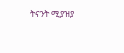ትናንት ሚያዝያ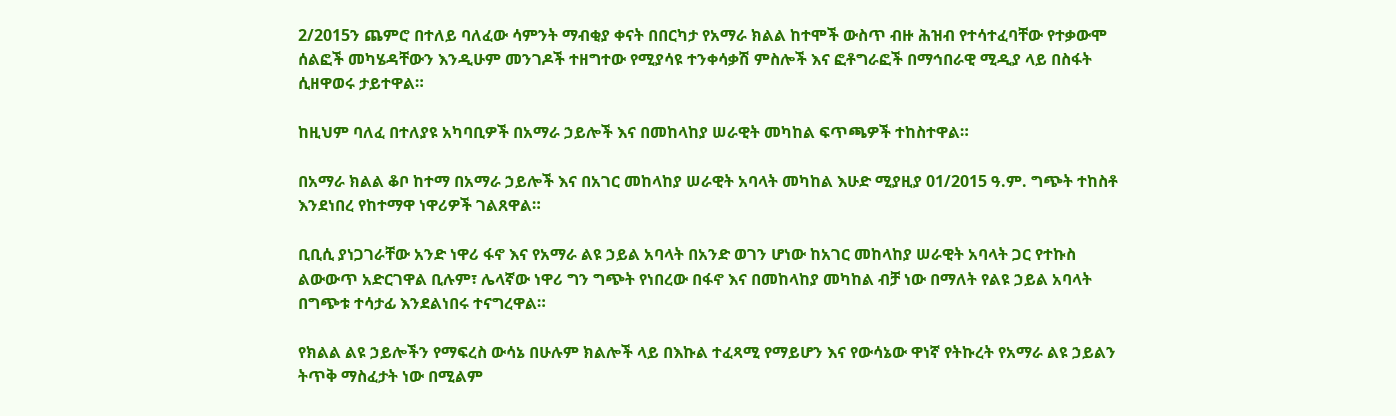2/2015ን ጨምሮ በተለይ ባለፈው ሳምንት ማብቂያ ቀናት በበርካታ የአማራ ክልል ከተሞች ውስጥ ብዙ ሕዝብ የተሳተፈባቸው የተቃውሞ ሰልፎች መካሄዳቸውን እንዲሁም መንገዶች ተዘግተው የሚያሳዩ ተንቀሳቃሽ ምስሎች እና ፎቶግራፎች በማኅበራዊ ሚዲያ ላይ በስፋት ሲዘዋወሩ ታይተዋል።

ከዚህም ባለፈ በተለያዩ አካባቢዎች በአማራ ኃይሎች እና በመከላከያ ሠራዊት መካከል ፍጥጫዎች ተከስተዋል።

በአማራ ክልል ቆቦ ከተማ በአማራ ኃይሎች እና በአገር መከላከያ ሠራዊት አባላት መካከል እሁድ ሚያዚያ 01/2015 ዓ.ም. ግጭት ተከስቶ እንደነበረ የከተማዋ ነዋሪዎች ገልጸዋል።

ቢቢሲ ያነጋገራቸው አንድ ነዋሪ ፋኖ እና የአማራ ልዩ ኃይል አባላት በአንድ ወገን ሆነው ከአገር መከላከያ ሠራዊት አባላት ጋር የተኩስ ልውውጥ አድርገዋል ቢሉም፣ ሌላኛው ነዋሪ ግን ግጭት የነበረው በፋኖ እና በመከላከያ መካከል ብቻ ነው በማለት የልዩ ኃይል አባላት በግጭቱ ተሳታፊ እንደልነበሩ ተናግረዋል።

የክልል ልዩ ኃይሎችን የማፍረስ ውሳኔ በሁሉም ክልሎች ላይ በእኩል ተፈጻሚ የማይሆን እና የውሳኔው ዋነኛ የትኩረት የአማራ ልዩ ኃይልን ትጥቅ ማስፈታት ነው በሚልም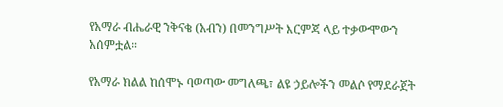የአማራ ብሔራዊ ንቅናቄ (አብን) በመንግሥት እርምጃ ላይ ተቃውሞውን አሰምቷል።

የአማራ ክልል ከሰሞኑ ባወጣው መግለጫ፣ ልዩ ኃይሎችን መልሶ የማደራጀት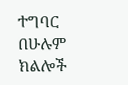ተግባር በሁሉም ክልሎች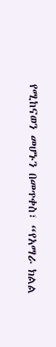የሚከናወን መሆኑን በመጥቀስ፣ “የአማራ ክልል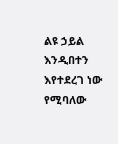ልዩ ኃይል እንዲበተን እየተደረገ ነው የሚባለው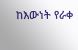ከእውነት የራቀ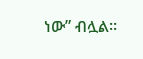ነው” ብሏል።